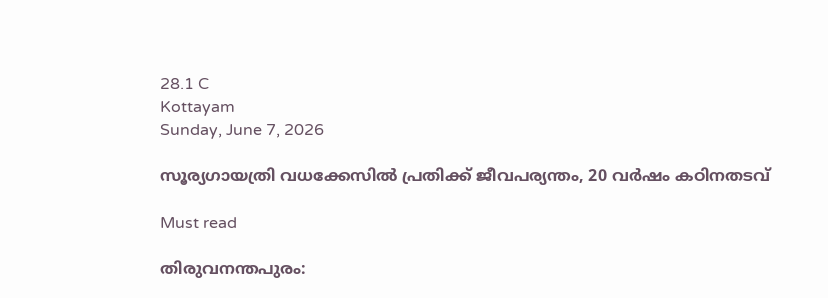28.1 C
Kottayam
Sunday, June 7, 2026

സൂര്യഗായത്രി വധക്കേസിൽ പ്രതിക്ക് ജീവപര്യന്തം, 20 വർഷം കഠിനതടവ്

Must read

തിരുവനന്തപുരം: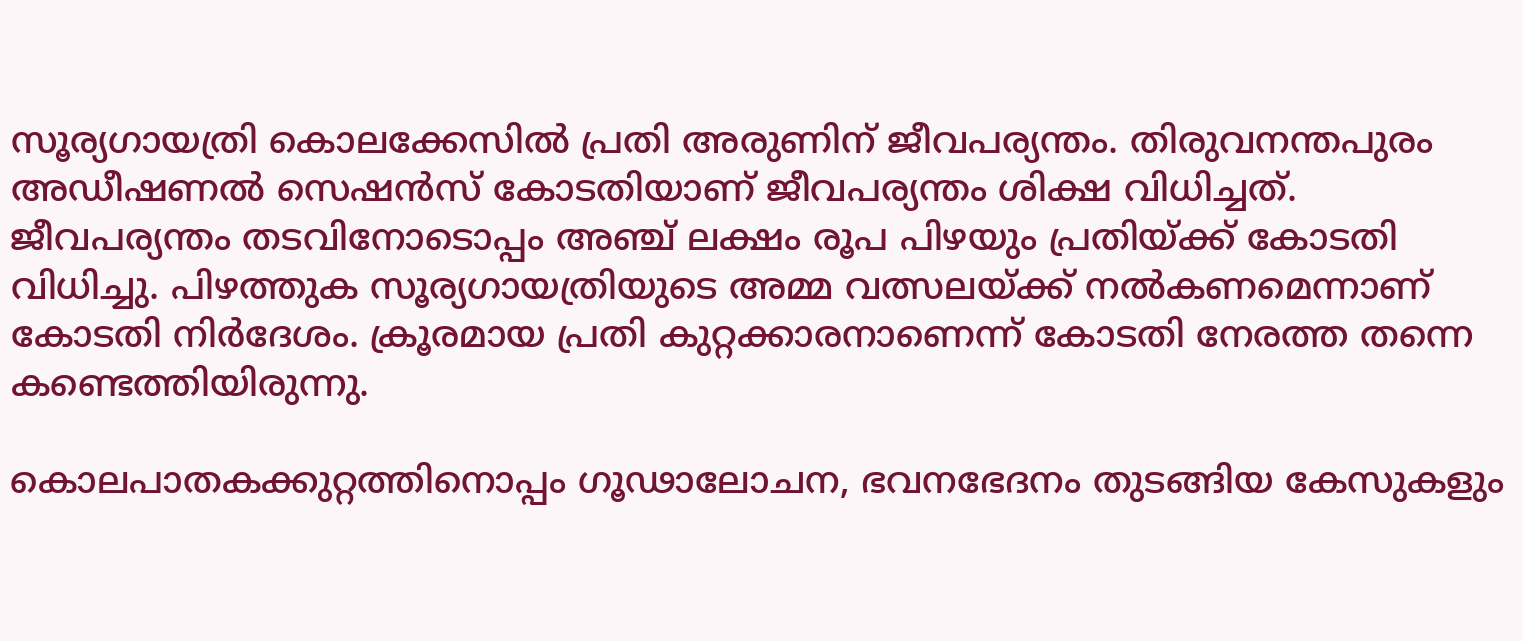സൂര്യഗായത്രി കൊലക്കേസില്‍ പ്രതി അരുണിന് ജീവപര്യന്തം. തിരുവനന്തപുരം അഡീഷണല്‍ സെഷന്‍സ് കോടതിയാണ് ജീവപര്യന്തം ശിക്ഷ വിധിച്ചത്. ജീവപര്യന്തം തടവിനോടൊപ്പം അഞ്ച് ലക്ഷം രൂപ പിഴയും പ്രതിയ്ക്ക് കോടതി വിധിച്ചു. പിഴത്തുക സൂര്യഗായത്രിയുടെ അമ്മ വത്സലയ്ക്ക് നല്‍കണമെന്നാണ് കോടതി നിര്‍ദേശം. ക്രൂരമായ പ്രതി കുറ്റക്കാരനാണെന്ന് കോടതി നേരത്ത തന്നെ കണ്ടെത്തിയിരുന്നു.

കൊലപാതകക്കുറ്റത്തിനൊപ്പം ഗൂഢാലോചന, ഭവനഭേദനം തുടങ്ങിയ കേസുകളും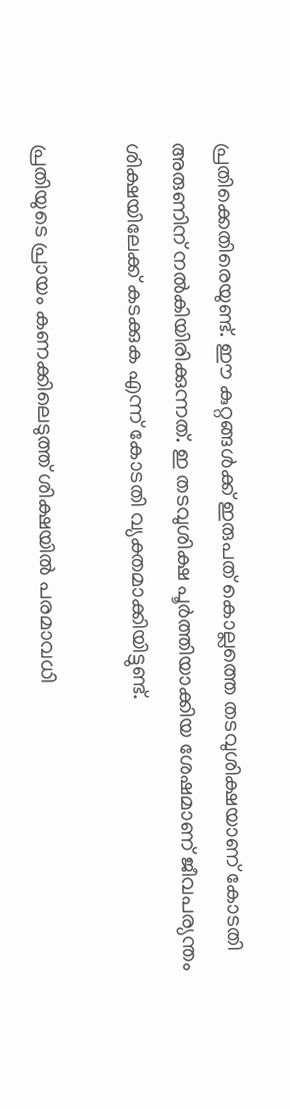പ്രതിക്കെതിരെയുണ്ട്. ഈ കുറ്റങ്ങള്‍ക്ക് ഇരുപത് കൊല്ലത്തെ തടവുശിക്ഷയാണ് കോടതി അരുണിന് നല്‍കിയിരിക്കുന്നത്. ഇ തടവുശിക്ഷ പൂര്‍ത്തിയാക്കിയ ശേഷമാണ് ജീവപര്യന്തം ശിക്ഷയിലേക്ക് കടക്കുക എന്ന് കോടതി വ്യക്തമാക്കിയിട്ടുണ്ട്.

പ്രതിയുടെ പ്രായം കണക്കിലെടുത്ത് ശിക്ഷയില്‍ പരമാവധി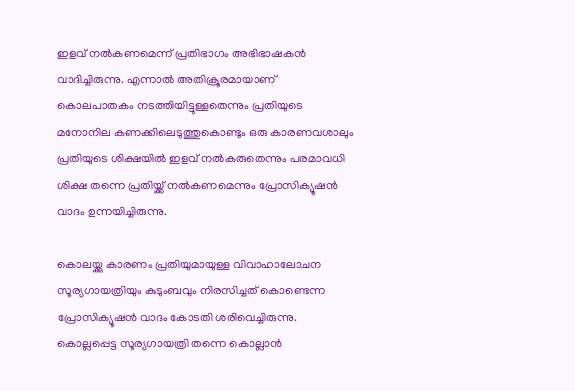ഇളവ് നല്‍കണമെന്ന് പ്രതിഭാഗം അഭിഭാഷകന്‍ വാദിച്ചിരുന്നു. എന്നാല്‍ അതിക്രൂരമായാണ് കൊലപാതകം നടത്തിയിട്ടുള്ളതെന്നും പ്രതിയുടെ മനോനില കണക്കിലെടുത്തുകൊണ്ടും ഒരു കാരണവശാലും പ്രതിയുടെ ശിക്ഷയില്‍ ഇളവ് നല്‍കരുതെന്നും പരമാവധി ശിക്ഷ തന്നെ പ്രതിയ്ക്ക് നല്‍കണമെന്നും പ്രോസിക്യൂഷന്‍ വാദം ഉന്നയിച്ചിരുന്നു.

കൊലയ്ക്കു കാരണം പ്രതിയുമായുള്ള വിവാഹാലോചന സൂര്യഗായത്രിയും കുടുംബവും നിരസിച്ചത് കൊണ്ടെന്ന പ്രോസിക്യൂഷന്‍ വാദം കോടതി ശരിവെച്ചിരുന്നു. കൊല്ലപ്പെട്ട സൂര്യഗായത്രി തന്നെ കൊല്ലാന്‍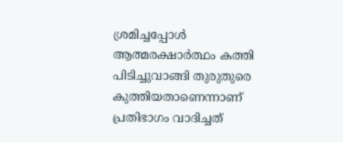ശ്രമിച്ചപ്പോള്‍ ആത്മരക്ഷാര്‍ത്ഥം കത്തി പിടിച്ചുവാങ്ങി തുരുതുരെ കുത്തിയതാണെന്നാണ്‌ പ്രതിഭാഗം വാദിച്ചത്‌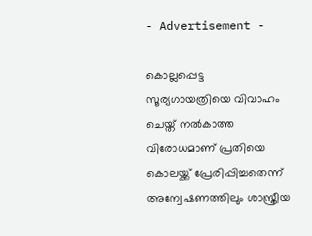- Advertisement -

കൊല്ലപ്പെട്ട സൂര്യഗായത്രിയെ വിവാഹം ചെയ്ത് നല്‍കാത്ത വിരോധമാണ് പ്രതിയെ കൊലയ്ക്ക് പ്രേരിപ്പിച്ചതെന്ന് അന്വേഷണത്തിലും ശാസ്ത്രീയ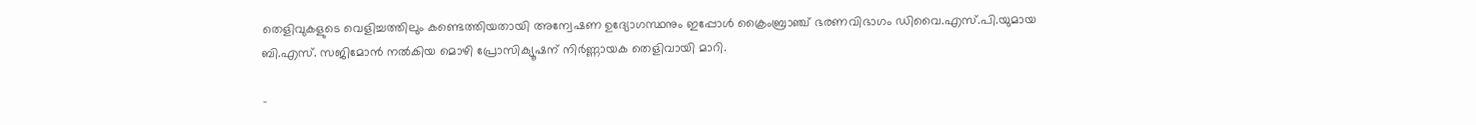തെളിവുകളുടെ വെളിച്ചത്തിലും കണ്ടെത്തിയതായി അന്വേഷണ ഉദ്യോഗസ്ഥനും ഇപ്പോള്‍ ക്രൈംബ്രാഞ്ച് ഭരണവിഭാഗം ഡിവൈ.എസ്.പി.യുമായ ബി.എസ്. സജിമോന്‍ നല്‍കിയ മൊഴി പ്രോസിക്യൂഷന് നിര്‍ണ്ണായക തെളിവായി മാറി.

-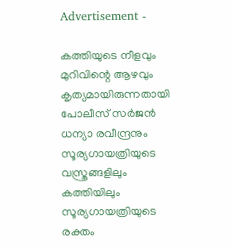Advertisement -

കത്തിയുടെ നീളവും മുറിവിന്റെ ആഴവും കൃത്യമായിരുന്നതായി പോലീസ് സര്‍ജന്‍ ധന്യാ രവീന്ദ്രനും സൂര്യഗായത്രിയുടെ വസ്ത്രങ്ങളിലും കത്തിയിലും സൂര്യഗായത്രിയുടെ രക്തം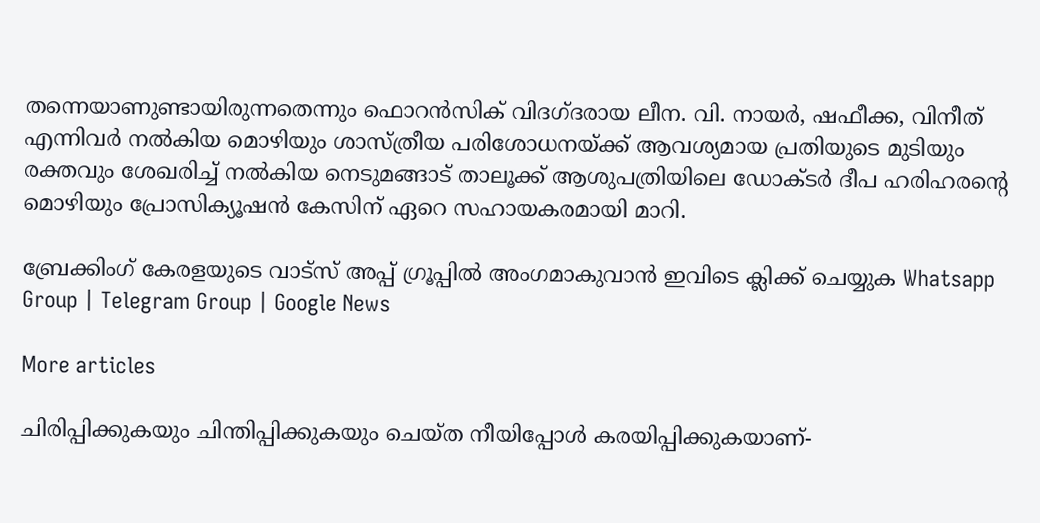തന്നെയാണുണ്ടായിരുന്നതെന്നും ഫൊറന്‍സിക് വിദഗ്ദരായ ലീന. വി. നായര്‍, ഷഫീക്ക, വിനീത് എന്നിവര്‍ നല്‍കിയ മൊഴിയും ശാസ്ത്രീയ പരിശോധനയ്ക്ക് ആവശ്യമായ പ്രതിയുടെ മുടിയും രക്തവും ശേഖരിച്ച് നല്‍കിയ നെടുമങ്ങാട് താലൂക്ക് ആശുപത്രിയിലെ ഡോക്ടര്‍ ദീപ ഹരിഹരന്റെ മൊഴിയും പ്രോസിക്യൂഷന്‍ കേസിന് ഏറെ സഹായകരമായി മാറി.

ബ്രേക്കിംഗ് കേരളയുടെ വാട്സ് അപ്പ് ഗ്രൂപ്പിൽ അംഗമാകുവാൻ ഇവിടെ ക്ലിക്ക് ചെയ്യുക Whatsapp Group | Telegram Group | Google News

More articles

ചിരിപ്പിക്കുകയും ചിന്തിപ്പിക്കുകയും ചെയ്ത നീയിപ്പോൾ കരയിപ്പിക്കുകയാണ്-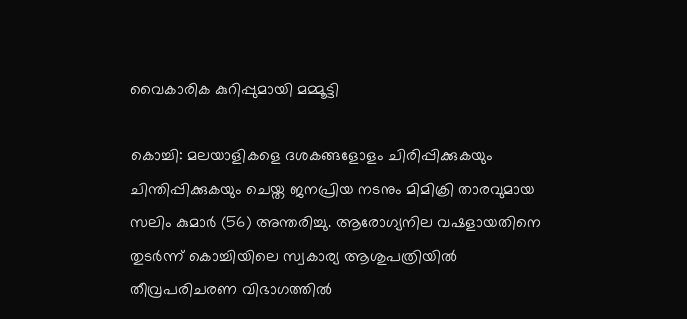വൈകാരിക കുറിപ്പുമായി മമ്മൂട്ടി

കൊച്ചി: മലയാളികളെ ദശകങ്ങളോളം ചിരിപ്പിക്കുകയും ചിന്തിപ്പിക്കുകയും ചെയ്ത ജനപ്രിയ നടനും മിമിക്രി താരവുമായ സലിം കുമാർ (56) അന്തരിച്ചു. ആരോഗ്യനില വഷളായതിനെ തുടർന്ന് കൊച്ചിയിലെ സ്വകാര്യ ആശുപത്രിയിൽ തീവ്രപരിചരണ വിഭാഗത്തിൽ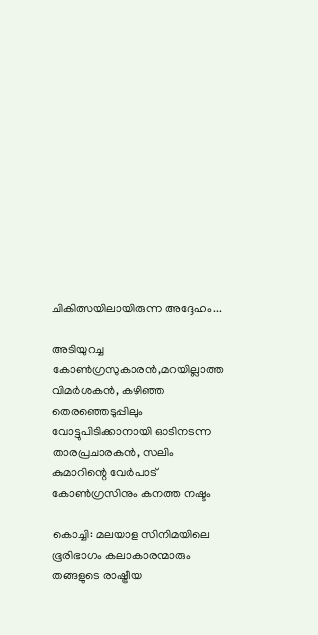ചികിത്സയിലായിരുന്ന അദ്ദേഹം...

അടിയുറച്ച കോണ്‍ഗ്രസുകാരന്‍,മറയില്ലാത്ത വിമര്‍ശകന്‍, കഴിഞ്ഞ തെരഞ്ഞെടുപ്പിലും വോട്ടുപിടിക്കാനായി ഓടിനടന്ന താരപ്രചാരകന്‍, സലിം കുമാറിന്റെ വേര്‍പാട് കോണ്‍ഗ്രസിനും കനത്ത നഷ്ടം

കൊച്ചി: മലയാള സിനിമയിലെ ഭൂരിഭാഗം കലാകാരന്മാരും തങ്ങളുടെ രാഷ്ട്രീയ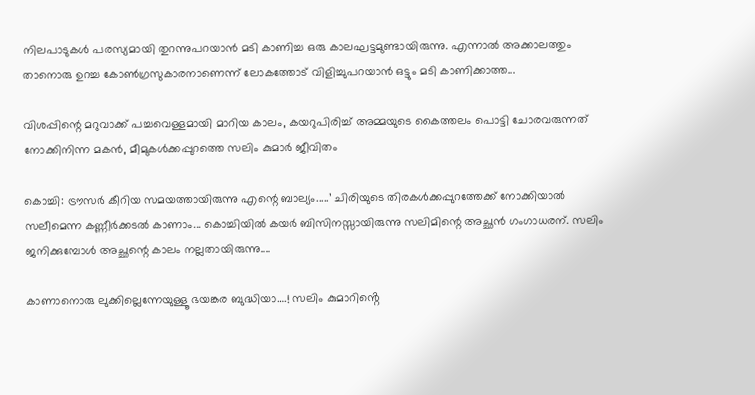നിലപാടുകൾ പരസ്യമായി തുറന്നുപറയാൻ മടി കാണിച്ച ഒരു കാലഘട്ടമുണ്ടായിരുന്നു. എന്നാൽ അക്കാലത്തും താനൊരു ഉറച്ച കോൺഗ്രസുകാരനാണെന്ന് ലോകത്തോട് വിളിച്ചുപറയാൻ ഒട്ടും മടി കാണിക്കാത്ത...

വിശപ്പിന്റെ മറുവാക്ക് പച്ചവെള്ളമായി മാറിയ കാലം, കയറുപിരിച്ച് അമ്മയുടെ കൈത്തലം പൊട്ടി ചോരവരുന്നത് നോക്കിനിന്ന മകൻ, മീമുകൾക്കപ്പുറത്തെ സലിം കുമാർ ജീവിതം

കൊച്ചി: ട്രൗസർ കീറിയ സമയത്തായിരുന്നു എന്റെ ബാല്യം.....’ ചിരിയുടെ തിരകൾക്കപ്പുറത്തേക്ക് നോക്കിയാൽ സലീമെന്ന കണ്ണീർക്കടൽ കാണാം... കൊച്ചിയിൽ കയർ ബിസിനസ്സായിരുന്നു സലിമിന്റെ അച്ഛൻ ഗംഗാധരന്. സലിം ജനിക്കുമ്പോൾ അച്ഛന്റെ കാലം നല്ലതായിരുന്നു....

കാണാനൊരു ലുക്കില്ലെന്നേയുള്ളൂ ഭയങ്കര ബുദ്ധിയാ….! സലിം കുമാറിൻ്റെ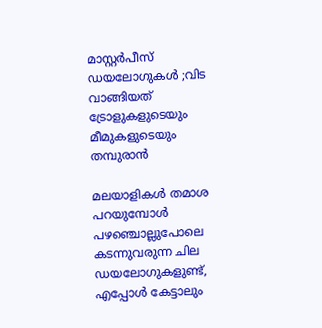മാസ്റ്റർപീസ് ഡയലോഗുകൾ ;വിട വാങ്ങിയത് ട്രോളുകളുടെയും മീമുകളുടെയും തമ്പുരാൻ

മലയാളികൾ തമാശ പറയുമ്പോൾ പഴഞ്ചൊല്ലുപോലെ കടന്നുവരുന്ന ചില ഡയലോഗുകളുണ്ട്, എപ്പോൾ കേട്ടാലും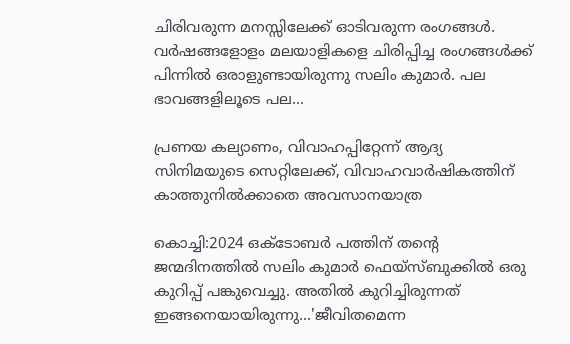ചിരിവരുന്ന മനസ്സിലേക്ക് ഓടിവരുന്ന രംഗങ്ങൾ. വർഷങ്ങളോളം മലയാളികളെ ചിരിപ്പിച്ച രംഗങ്ങൾക്ക് പിന്നിൽ ഒരാളുണ്ടായിരുന്നു സലിം കുമാർ. പല ഭാവങ്ങളിലൂടെ പല...

പ്രണയ കല്യാണം, വിവാഹപ്പിറ്റേന്ന് ആദ്യ സിനിമയുടെ സെറ്റിലേക്ക്‌, വിവാഹവാർഷികത്തിന് കാത്തുനിൽക്കാതെ അവസാനയാത്ര

കൊച്ചി:2024 ഒക്ടോബർ പത്തിന് തന്റെ ജന്മദിനത്തിൽ സലിം കുമാർ ഫെയ്‌സ്ബുക്കിൽ ഒരു കുറിപ്പ് പങ്കുവെച്ചു. അതിൽ കുറിച്ചിരുന്നത് ഇങ്ങനെയായിരുന്നു...'ജീവിതമെന്ന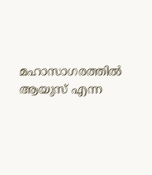മഹാസാഗരത്തിൽ ആയുസ് എന്ന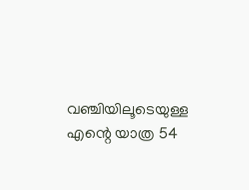വഞ്ചിയിലൂടെയുള്ള എന്റെ യാത്ര 54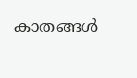കാതങ്ങൾ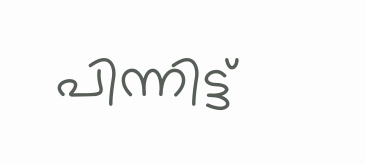പിന്നിട്ട്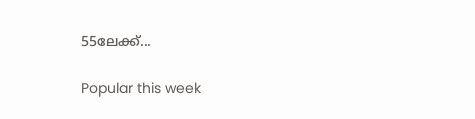55ലേക്ക്...

Popular this week